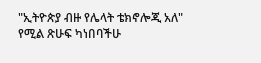"ኢትዮጵያ ብዙ የሌላት ቴክኖሎጂ አለ" የሚል ጽሁፍ ካነበባችሁ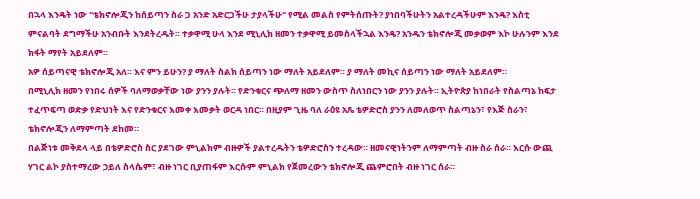በኋላ እንዴት ነው "ቴክኖሎጂን ከሰይጣን ስራ ጋ አንድ አድርጋችሁ ታያላችሁ" የሚል መልስ የምትሰጡት? ያነበባችሁትን አልተረዳችሁም እንዴ? እስቲ ምናልባት ደግማችሁ አንብቡት እንደትረዱት። ተቃዋሚ ሁላ እንደ ሚኒሊክ ዘመን ተቃዋሚ ይመስላችኋል እንዴ? አንዱን ቴክኖሎጂ መቃወም እኮ ሁሉንም እንደ ክፋት ማየት አይደለም።
አዎ ሰይጣናዊ ቴክኖሎጂ አለ። እና ምን ይሁን? ያ ማለት ስልክ ሰይጣን ነው ማለት አይደለም። ያ ማለት መኪና ሰይጣን ነው ማለት አይደለም።
በሚኒሊክ ዘመን የነበሩ ሰዎች ባለማወቃቸው ነው ያንን ያሉት። የድንቁርና ጭለማ ዘመን ውስጥ ስለነበርን ነው ያንን ያሉት። ኢትዮጵያ ከነበራት የስልጣኔ ከፍታ ተፈጥፍጣ ወድቃ የድህነት እና የድንቁርና እመቀ እመቃት ወርዳ ነበር። በዚያም ጊዜ ባለ ራዕዩ አጼ ቴዎድሮስ ያንን ለመለወጥ ስልጣኔን፣ የእጅ ስራን፣ ቴክኖሎጂን ለማምጣት ደከመ።
በልጅነቱ መቅደላ ላይ በቴዎድሮስ ስር ያደገው ምኒልክም ብዙዎች ያልተረዱትን ቴዎድሮስን ተረዳው። ዘመናዊነትንም ለማምጣት ብዙ ስራ ሰራ። እርሱ ውጪ ሃገር ልኮ ያስተማረው ኃይለ ስላሴም፣ ብዙ ነገር ቢያጠፋም እርሱም ምኒልክ የጀመረውን ቴክኖሎጂ ጨምሮበት ብዙ ነገር ሰራ።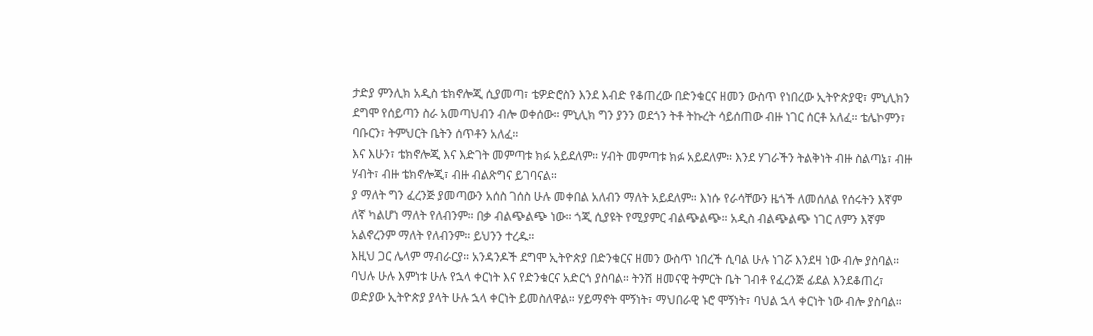ታድያ ምንሊክ አዲስ ቴክኖሎጂ ሲያመጣ፣ ቴዎድሮስን እንደ እብድ የቆጠረው በድንቁርና ዘመን ውስጥ የነበረው ኢትዮጵያዊ፣ ምኒሊክን ደግሞ የሰይጣን ስራ አመጣህብን ብሎ ወቀሰው። ምኒሊክ ግን ያንን ወደጎን ትቶ ትኩረት ሳይሰጠው ብዙ ነገር ሰርቶ አለፈ። ቴሌኮምን፣ ባቡርን፣ ትምህርት ቤትን ሰጥቶን አለፈ።
እና እሁን፣ ቴክኖሎጂ እና እድገት መምጣቱ ክፉ አይደለም። ሃብት መምጣቱ ክፉ አይደለም። እንደ ሃገራችን ትልቅነት ብዙ ስልጣኔ፣ ብዙ ሃብት፣ ብዙ ቴክኖሎጂ፣ ብዙ ብልጽግና ይገባናል።
ያ ማለት ግን ፈረንጅ ያመጣውን አሰስ ገሰስ ሁሉ መቀበል አለብን ማለት አይደለም። እነሱ የራሳቸውን ዜጎች ለመሰለል የሰሩትን እኛም ለኛ ካልሆነ ማለት የለብንም። በቃ ብልጭልጭ ነው። ጎጂ ሲያዩት የሚያምር ብልጭልጭ። አዲስ ብልጭልጭ ነገር ለምን እኛም አልኖረንም ማለት የለብንም። ይህንን ተረዱ።
እዚህ ጋር ሌላም ማብራርያ። አንዳንዶች ደግሞ ኢትዮጵያ በድንቁርና ዘመን ውስጥ ነበረች ሲባል ሁሉ ነገሯ እንደዛ ነው ብሎ ያስባል። ባህሉ ሁሉ እምነቱ ሁሉ የኋላ ቀርነት እና የድንቁርና አድርጎ ያስባል። ትንሽ ዘመናዊ ትምርት ቤት ገብቶ የፈረንጅ ፊደል እንደቆጠረ፣ ወድያው ኢትዮጵያ ያላት ሁሉ ኋላ ቀርነት ይመስለዋል። ሃይማኖት ሞኝነት፣ ማህበራዊ ኑሮ ሞኝነት፣ ባህል ኋላ ቀርነት ነው ብሎ ያስባል።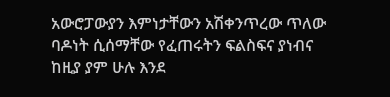አውሮፓውያን እምነታቸውን አሽቀንጥረው ጥለው ባዶነት ሲሰማቸው የፈጠሩትን ፍልስፍና ያነብና ከዚያ ያም ሁሉ እንደ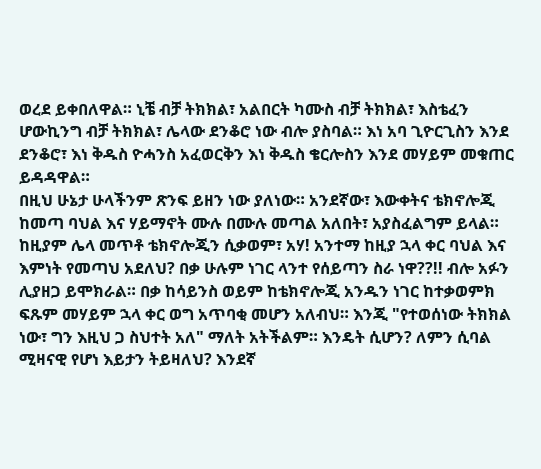ወረደ ይቀበለዋል። ኒቼ ብቻ ትክክል፣ አልበርት ካሙስ ብቻ ትክክል፣ እስቴፈን ሆውኪንግ ብቻ ትክክል፣ ሌላው ደንቆሮ ነው ብሎ ያስባል። እነ አባ ጊዮርጊስን እንደ ደንቆሮ፣ እነ ቅዱስ ዮሓንስ አፈወርቅን እነ ቅዱስ ቄርሎስን እንደ መሃይም መቁጠር ይዳዳዋል።
በዚህ ሁኔታ ሁላችንም ጽንፍ ይዘን ነው ያለነው። አንደኛው፣ እውቀትና ቴክኖሎጂ ከመጣ ባህል እና ሃይማኖት ሙሉ በሙሉ መጣል አለበት፣ አያስፈልግም ይላል። ከዚያም ሌላ መጥቶ ቴክኖሎጂን ሲቃወም፣ አሃ! አንተማ ከዚያ ኋላ ቀር ባህል እና እምነት የመጣህ አደለህ? በቃ ሁሉም ነገር ላንተ የሰይጣን ስራ ነዋ??!! ብሎ አፉን ሊያዘጋ ይሞክራል። በቃ ከሳይንስ ወይም ከቴክኖሎጂ አንዱን ነገር ከተቃወምክ ፍጹም መሃይም ኋላ ቀር ወግ አጥባቂ መሆን አለብህ። እንጂ "የተወሰነው ትክክል ነው፣ ግን እዚህ ጋ ስህተት አለ" ማለት አትችልም። እንዴት ሲሆን? ለምን ሲባል ሚዛናዊ የሆነ እይታን ትይዛለህ? እንደኛ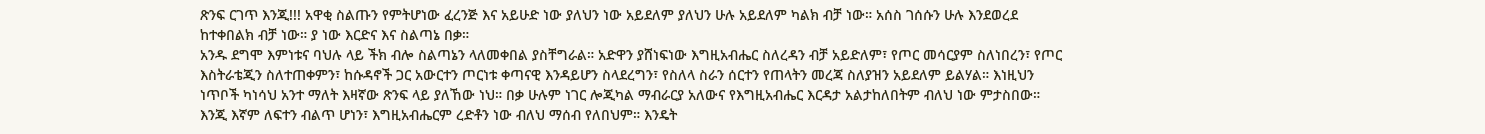ጽንፍ ርገጥ እንጂ!!! አዋቂ ስልጡን የምትሆነው ፈረንጅ እና አይሁድ ነው ያለህን ነው አይደለም ያለህን ሁሉ አይደለም ካልክ ብቻ ነው። አሰስ ገሰሱን ሁሉ እንደወረደ ከተቀበልክ ብቻ ነው። ያ ነው እርድና እና ስልጣኔ በቃ።
አንዱ ደግሞ እምነቱና ባህሉ ላይ ችክ ብሎ ስልጣኔን ላለመቀበል ያስቸግራል። አድዋን ያሸነፍነው እግዚአብሔር ስለረዳን ብቻ አይድለም፣ የጦር መሳርያም ስለነበረን፣ የጦር እስትራቴጂን ስለተጠቀምን፣ ከሱዳኖች ጋር አውርተን ጦርነቱ ቀጣናዊ እንዳይሆን ስላደረግን፣ የስለላ ስራን ሰርተን የጠላትን መረጃ ስለያዝን አይደለም ይልሃል። እነዚህን ነጥቦች ካነሳህ አንተ ማለት እዛኛው ጽንፍ ላይ ያለኸው ነህ። በቃ ሁሉም ነገር ሎጂካል ማብራርያ አለውና የእግዚአብሔር እርዳታ አልታከለበትም ብለህ ነው ምታስበው። እንጂ እኛም ለፍተን ብልጥ ሆነን፣ እግዚአብሔርም ረድቶን ነው ብለህ ማሰብ የለበህም። እንዴት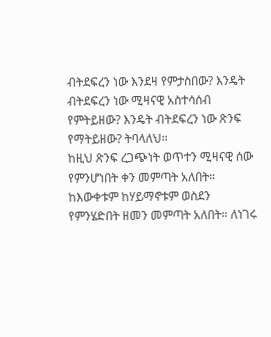ብትደፍረን ነው እንደዛ የምታስበው? እንዴት ብትደፍረን ነው ሚዛናዊ አስተሳሰብ የምትይዘው? እንዴት ብትደፍረን ነው ጽንፍ የማትይዘው? ትባላለህ።
ከዚህ ጽንፍ ረጋጭነት ወጥተን ሚዛናዊ ሰው የምንሆነበት ቀን መምጣት አለበት። ከእውቀቱም ከሃይማኖቱም ወስደን የምንሄድበት ዘመን መምጣት አለበት። ለነገሩ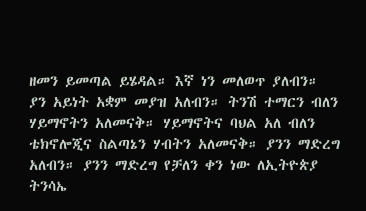ዘመን ይመጣል ይሄዳል። እኛ ነን መለወጥ ያለብን። ያን አይነት አቋም መያዝ አለብን። ትንሽ ተማርን ብለን ሃይማኖትን አለመናቅ። ሃይማኖትና ባህል አለ ብለን ቴክኖሎጂና ስልጣኔን ሃብትን አለመናቅ። ያንን ማድረግ አለብን። ያንን ማድረግ የቻለን ቀን ነው ለኢትዮጵያ ትንሳኤ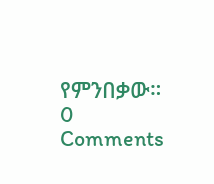የምንበቃው።
0 Comments